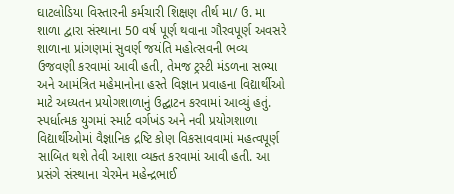ઘાટલોડિયા વિસ્તારની કર્મચારી શિક્ષણ તીર્થ મા/ ઉ. મા શાળા દ્વારા સંસ્થાના 50 વર્ષ પૂર્ણ થવાના ગૌરવપૂર્ણ અવસરે શાળાના પ્રાંગણમાં સુવર્ણ જયંતિ મહોત્સવની ભવ્ય ઉજવણી કરવામાં આવી હતી, તેમજ ટ્રસ્ટી મંડળના સભ્યા અને આમંત્રિત મહેમાનોના હસ્તે વિજ્ઞાન પ્રવાહના વિદ્યાર્થીઓ માટે અધ્યતન પ્રયોગશાળાનું ઉદ્ઘાટન કરવામાં આવ્યું હતું. સ્પર્ધાત્મક યુગમાં સ્માર્ટ વર્ગખંડ અને નવી પ્રયોગશાળા વિદ્યાર્થીઓમાં વૈજ્ઞાનિક દ્રષ્ટિ કોણ વિકસાવવામાં મહત્વપૂર્ણ સાબિત થશે તેવી આશા વ્યક્ત કરવામાં આવી હતી. આ પ્રસંગે સંસ્થાના ચેરમેન મહેન્દ્રભાઈ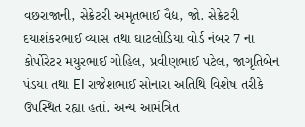વછરાજાની, સેક્રેટરી અમૃતભાઈ વૈદ્ય, જો. સેક્રેટરી દયાશંકરભાઈ વ્યાસ તથા ઘાટલોડિયા વોર્ડ નંબર 7 ના કોર્પોરેટર મયુરભાઈ ગોહિલ, પ્રવીણભાઈ પટેલ, જાગૃતિબેન પંડયા તથા EI રાજેશભાઈ સોનારા અતિથિ વિશેષ તરીકે ઉપસ્થિત રહ્યા હતાં. અન્ય આમંત્રિત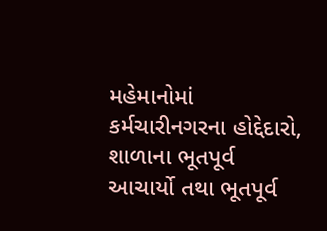મહેમાનોમાં કર્મચારીનગરના હોદ્દેદારો, શાળાના ભૂતપૂર્વ આચાર્યો તથા ભૂતપૂર્વ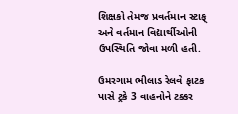શિક્ષકો તેમજ પ્રવર્તમાન સ્ટાફ્ અને વર્તમાન વિદ્યાર્થીઓની ઉપસ્થિતિ જોવા મળી હતી.

ઉમરગામ ભીલાડ રેલવે ફાટક પાસે ટ્રકે 3 વાહનોને ટક્કર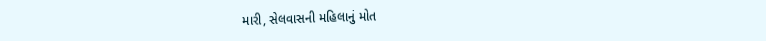મારી, સેલવાસની મહિલાનું મોત